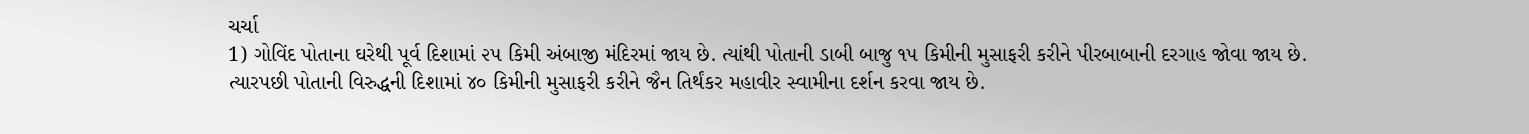ચર્ચા
1) ગોવિંદ પોતાના ઘરેથી પૂર્વ દિશામાં ૨૫ કિમી અંબાજી મંદિરમાં જાય છે. ત્યાંથી પોતાની ડાબી બાજુ ૧૫ કિમીની મુસાફરી કરીને પીરબાબાની દરગાહ જોવા જાય છે. ત્યારપછી પોતાની વિરુદ્ધની દિશામાં ૪૦ કિમીની મુસાફરી કરીને જૈન તિર્થંકર મહાવીર સ્વામીના દર્શન કરવા જાય છે.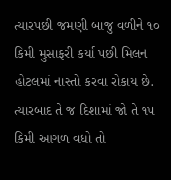ત્યારપછી જમણી બાજુ વળીને ૧૦ કિમી મુસાફરી કર્યા પછી મિલન હોટલમાં નાસ્તો કરવા રોકાય છે. ત્યારબાદ તે જ દિશામાં જો તે ૧૫ કિમી આગળ વધો તો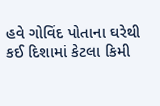હવે ગોવિંદ પોતાના ઘરેથી કઈ દિશામાં કેટલા કિમી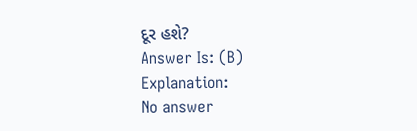દૂર હશે?
Answer Is: (B)
Explanation:
No answer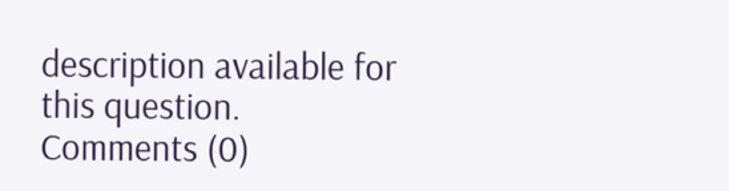description available for this question.
Comments (0)